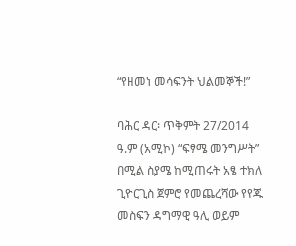“የዘመነ መሳፍንት ህልመኞች!”

ባሕር ዳር፡ ጥቅምት 27/2014 ዓ.ም (አሚኮ) “ፍፃሜ መንግሥት” በሚል ስያሜ ከሚጠሩት አፄ ተክለ ጊዮርጊስ ጀምሮ የመጨረሻው የየጁ መስፍን ዳግማዊ ዓሊ ወይም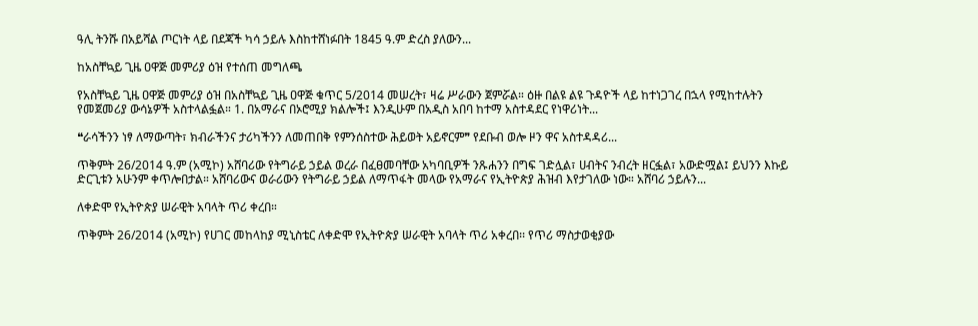ዓሊ ትንሹ በአይሻል ጦርነት ላይ በደጃች ካሳ ኃይሉ እስከተሸነፉበት 1845 ዓ.ም ድረስ ያለውን...

ከአስቸኳይ ጊዜ ዐዋጅ መምሪያ ዕዝ የተሰጠ መግለጫ

የአስቸኳይ ጊዜ ዐዋጅ መምሪያ ዕዝ በአስቸኳይ ጊዜ ዐዋጅ ቁጥር 5/2014 መሠረት፣ ዛሬ ሥራውን ጀምሯል። ዕዙ በልዩ ልዩ ጉዳዮች ላይ ከተነጋገረ በኋላ የሚከተሉትን የመጀመሪያ ውሳኔዎች አስተላልፏል። 1. በአማራና በኦሮሚያ ክልሎች፤ እንዲሁም በአዲስ አበባ ከተማ አስተዳደር የነዋሪነት...

❝ራሳችንን ነፃ ለማውጣት፣ ክብራችንና ታሪካችንን ለመጠበቅ የምንሰስተው ሕይወት አይኖርም❞ የደቡብ ወሎ ዞን ዋና አስተዳዳሪ...

ጥቅምት 26/2014 ዓ.ም (አሚኮ) አሸባሪው የትግራይ ኃይል ወረራ በፈፀመባቸው አካባቢዎች ንጹሐንን በግፍ ገድሏል፣ ሀብትና ንብረት ዘርፏል፣ አውድሟል፤ ይህንን እኩይ ድርጊቱን አሁንም ቀጥሎበታል። አሸባሪውና ወራሪውን የትግራይ ኃይል ለማጥፋት መላው የአማራና የኢትዮጵያ ሕዝብ እየታገለው ነው። አሸባሪ ኃይሉን...

ለቀድሞ የኢትዮጵያ ሠራዊት አባላት ጥሪ ቀረበ።

ጥቅምት 26/2014 (አሚኮ) የሀገር መከላከያ ሚኒስቴር ለቀድሞ የኢትዮጵያ ሠራዊት አባላት ጥሪ አቀረበ፡፡ የጥሪ ማስታወቂያው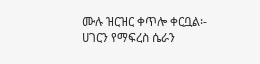ሙሉ ዝርዝር ቀጥሎ ቀርቧል፡- ሀገርን የማፍረስ ሴራን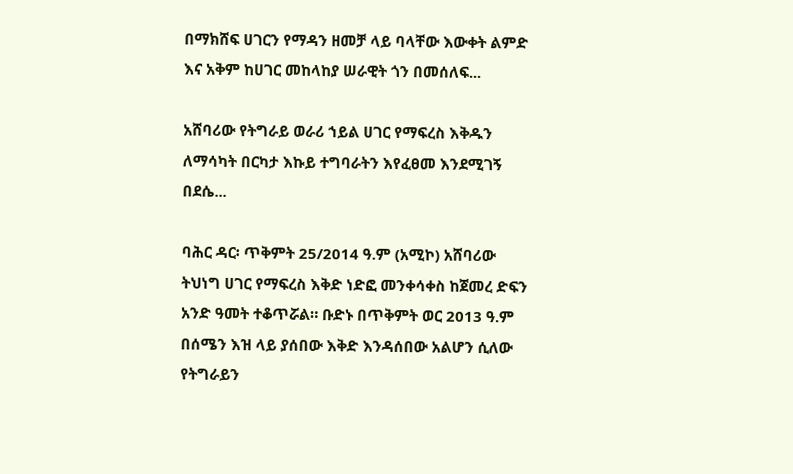በማክሸፍ ሀገርን የማዳን ዘመቻ ላይ ባላቸው እውቀት ልምድ እና አቅም ከሀገር መከላከያ ሠራዊት ጎን በመሰለፍ...

አሸባሪው የትግራይ ወራሪ ኀይል ሀገር የማፍረስ እቅዱን ለማሳካት በርካታ እኩይ ተግባራትን እየፈፀመ እንደሚገኝ በደሴ...

ባሕር ዳር፡ ጥቅምት 25/2014 ዓ.ም (አሚኮ) አሸባሪው ትህነግ ሀገር የማፍረስ እቅድ ነድፎ መንቀሳቀስ ከጀመረ ድፍን አንድ ዓመት ተቆጥሯል። ቡድኑ በጥቅምት ወር 2013 ዓ.ም በሰሜን እዝ ላይ ያሰበው እቅድ እንዳሰበው አልሆን ሲለው የትግራይን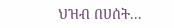ህዝብ በሀሰት...